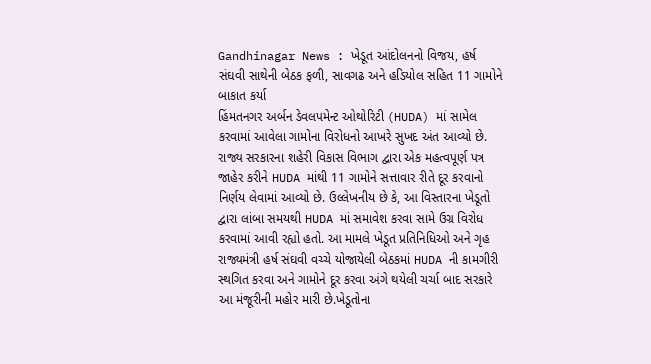Gandhinagar News : ખેડૂત આંદોલનનો વિજય, હર્ષ સંઘવી સાથેની બેઠક ફળી, સાવગઢ અને હડિયોલ સહિત 11 ગામોને બાકાત કર્યા
હિંમતનગર અર્બન ડેવલપમેન્ટ ઓથોરિટી (HUDA) માં સામેલ કરવામાં આવેલા ગામોના વિરોધનો આખરે સુખદ અંત આવ્યો છે. રાજ્ય સરકારના શહેરી વિકાસ વિભાગ દ્વારા એક મહત્વપૂર્ણ પત્ર જાહેર કરીને HUDA માંથી 11 ગામોને સત્તાવાર રીતે દૂર કરવાનો નિર્ણય લેવામાં આવ્યો છે. ઉલ્લેખનીય છે કે, આ વિસ્તારના ખેડૂતો દ્વારા લાંબા સમયથી HUDA માં સમાવેશ કરવા સામે ઉગ્ર વિરોધ કરવામાં આવી રહ્યો હતો. આ મામલે ખેડૂત પ્રતિનિધિઓ અને ગૃહ રાજ્યમંત્રી હર્ષ સંઘવી વચ્ચે યોજાયેલી બેઠકમાં HUDA ની કામગીરી સ્થગિત કરવા અને ગામોને દૂર કરવા અંગે થયેલી ચર્ચા બાદ સરકારે આ મંજૂરીની મહોર મારી છે.ખેડૂતોના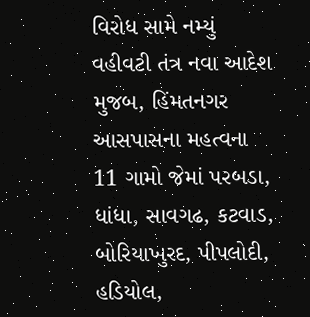વિરોધ સામે નમ્યું વહીવટી તંત્ર નવા આદેશ મુજબ, હિંમતનગર આસપાસના મહત્વના 11 ગામો જેમાં પરબડા, ધાંધા, સાવગઢ, કટવાડ, બોરિયાખુરદ, પીપલોદી, હડિયોલ,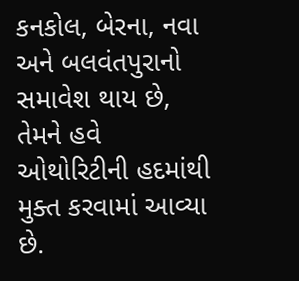કનકોલ, બેરના, નવા અને બલવંતપુરાનો સમાવેશ થાય છે, તેમને હવે ઓથોરિટીની હદમાંથી મુક્ત કરવામાં આવ્યા છે.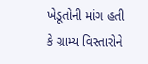ખેડૂતોની માંગ હતી કે ગ્રામ્ય વિસ્તારોને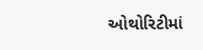ઓથોરિટીમાં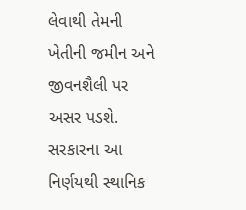લેવાથી તેમની ખેતીની જમીન અને જીવનશૈલી પર અસર પડશે. સરકારના આ નિર્ણયથી સ્થાનિક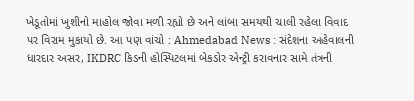ખેડૂતોમાં ખુશીનો માહોલ જોવા મળી રહ્યો છે અને લાંબા સમયથી ચાલી રહેલા વિવાદ પર વિરામ મુકાયો છે. આ પણ વાંચો : Ahmedabad News : સંદેશના અહેવાલની ધારદાર અસર, IKDRC કિડની હોસ્પિટલમાં બેકડોર એન્ટ્રી કરાવનાર સામે તંત્રની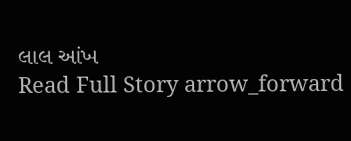લાલ આંખ
Read Full Story arrow_forward